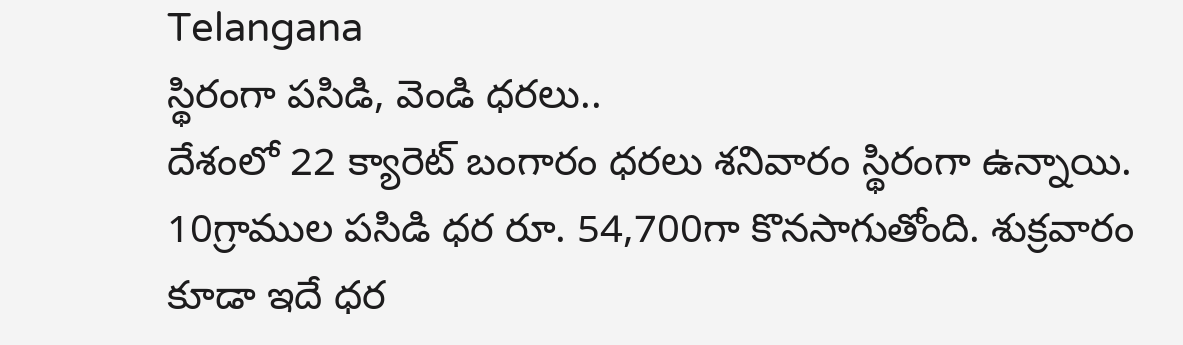Telangana
స్థిరంగా పసిడి, వెండి ధరలు..
దేశంలో 22 క్యారెట్ బంగారం ధరలు శనివారం స్థిరంగా ఉన్నాయి. 10గ్రాముల పసిడి ధర రూ. 54,700గా కొనసాగుతోంది. శుక్రవారం కూడా ఇదే ధర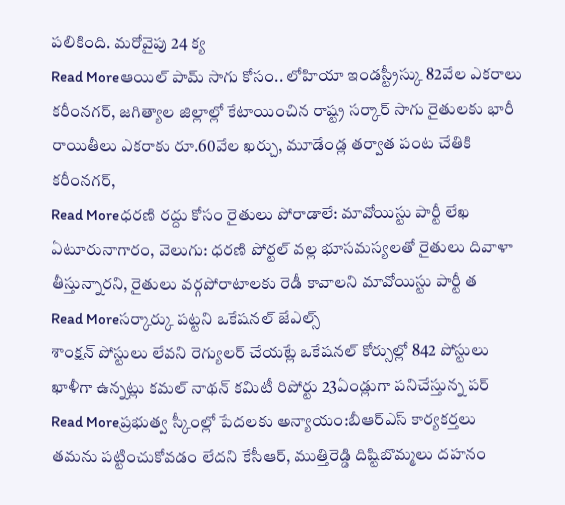పలికింది. మరోవైపు 24 క్య
Read Moreఆయిల్ పామ్ సాగు కోసం.. లోహియా ఇండస్ట్రీస్కు 82వేల ఎకరాలు
కరీంనగర్, జగిత్యాల జిల్లాల్లో కేటాయించిన రాష్ట్ర సర్కార్ సాగు రైతులకు భారీ రాయితీలు ఎకరాకు రూ.60వేల ఖర్చు, మూడేండ్ల తర్వాత పంట చేతికి కరీంనగర్,
Read Moreధరణి రద్దు కోసం రైతులు పోరాడాలే: మావోయిస్టు పార్టీ లేఖ
ఏటూరునాగారం, వెలుగు: ధరణి పోర్టల్ వల్ల భూసమస్యలతో రైతులు దివాళా తీస్తున్నారని, రైతులు వర్గపోరాటాలకు రెడీ కావాలని మావోయిస్టు పార్టీ త
Read Moreసర్కార్కు పట్టని ఒకేషనల్ జేఎల్స్
శాంక్షన్ పోస్టులు లేవని రెగ్యులర్ చేయట్లే ఒకేషనల్ కోర్సుల్లో 842 పోస్టులు ఖాళీగా ఉన్నట్లు కమల్ నాథన్ కమిటీ రిపోర్టు 23ఏండ్లుగా పనిచేస్తున్న పర్
Read Moreప్రభుత్వ స్కీంల్లో పేదలకు అన్యాయం:బీఆర్ఎస్ కార్యకర్తలు
తమను పట్టించుకోవడం లేదని కేసీఆర్, ముత్తిరెడ్డి దిష్టిబొమ్మలు దహనం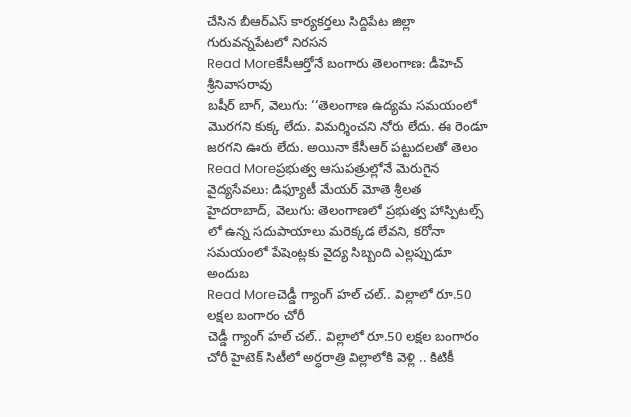చేసిన బీఆర్ఎస్ కార్యకర్తలు సిద్దిపేట జిల్లా గురువన్నపేటలో నిరసన
Read Moreకేసీఆర్తోనే బంగారు తెలంగాణ: డీహెచ్ శ్రీనివాసరావు
బషీర్ బాగ్, వెలుగు: ‘‘తెలంగాణ ఉద్యమ సమయంలో మొరగని కుక్క లేదు. విమర్శించని నోరు లేదు. ఈ రెండూ జరగని ఊరు లేదు. అయినా కేసీఆర్ పట్టుదలతో తెలం
Read Moreప్రభుత్వ ఆసుపత్రుల్లోనే మెరుగైన వైద్యసేవలు: డిఫ్యూటీ మేయర్ మోతె శ్రీలత
హైదరాబాద్, వెలుగు: తెలంగాణలో ప్రభుత్వ హాస్పిటల్స్ లో ఉన్న సదుపాయాలు మరెక్కడ లేవని, కరోనా సమయంలో పేషెంట్లకు వైద్య సిబ్బంది ఎల్లప్పుడూ అందుబ
Read Moreచెడ్డీ గ్యాంగ్ హల్ చల్.. విల్లాలో రూ.50 లక్షల బంగారం చోరీ
చెడ్డీ గ్యాంగ్ హల్ చల్.. విల్లాలో రూ.50 లక్షల బంగారం చోరీ హైటెక్ సిటీలో అర్ధరాత్రి విల్లాలోకి వెళ్లి .. కిటికీ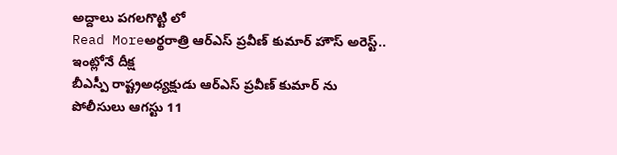అద్దాలు పగలగొట్టి లో
Read Moreఅర్థరాత్రి ఆర్ఎస్ ప్రవీణ్ కుమార్ హౌస్ అరెస్ట్.. ఇంట్లోనే దీక్ష
బీఎస్పీ రాష్ట్రఅధ్యక్షుడు ఆర్ఎస్ ప్రవీణ్ కుమార్ ను పోలీసులు ఆగస్టు 11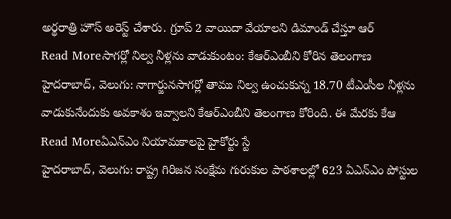అర్థరాత్రి హౌస్ అరెస్ట్ చేశారు. గ్రూప్ 2 వాయిదా వేయాలని డిమాండ్ చేస్తూ ఆర్
Read Moreసాగర్లో నిల్వ నీళ్లను వాడుకుంటం: కేఆర్ఎంబీని కోరిన తెలంగాణ
హైదరాబాద్, వెలుగు: నాగార్జునసాగర్లో తాము నిల్వ ఉంచుకున్న 18.70 టీఎంసీల నీళ్లను వాడుకునేందుకు అవకాశం ఇవ్వాలని కేఆర్ఎంబీని తెలంగాణ కోరింది. ఈ మేరకు కేఆ
Read Moreఏఎన్ఎం నియామకాలపై హైకోర్టు స్టే
హైదరాబాద్, వెలుగు: రాష్ట్ర గిరిజన సంక్షేమ గురుకుల పాఠశాలల్లో 623 ఏఎన్ఎం పోస్టుల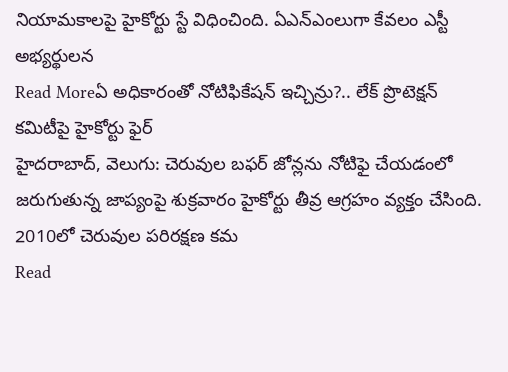నియామకాలపై హైకోర్టు స్టే విధించింది. ఏఎన్ఎంలుగా కేవలం ఎస్టీ అభ్యర్థులన
Read Moreఏ అధికారంతో నోటిఫికేషన్ ఇచ్చిన్రు?.. లేక్ ప్రొటెక్షన్ కమిటీపై హైకోర్టు ఫైర్
హైదరాబాద్, వెలుగు: చెరువుల బఫర్ జోన్లను నోటిఫై చేయడంలో జరుగుతున్న జాప్యంపై శుక్రవారం హైకోర్టు తీవ్ర ఆగ్రహం వ్యక్తం చేసింది. 2010లో చెరువుల పరిరక్షణ కమ
Read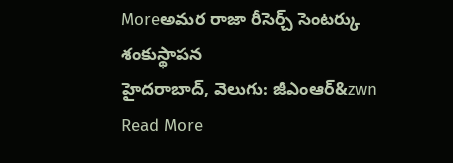Moreఅమర రాజా రీసెర్చ్ సెంటర్కు శంకుస్థాపన
హైదరాబాద్, వెలుగు: జీఎంఆర్&zwn
Read More